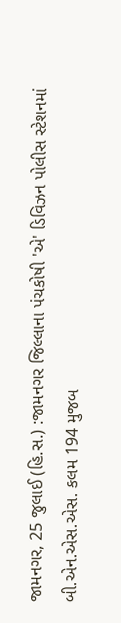જામનગર, 25 જુલાઈ (હિ.સ.) :જામનગર જિલ્લાના પંચકોષી 'એ' ડિવિઝન પોલીસ સ્ટેશનમાં બી.એન.એસ.એસ. કલમ 194 મુજબ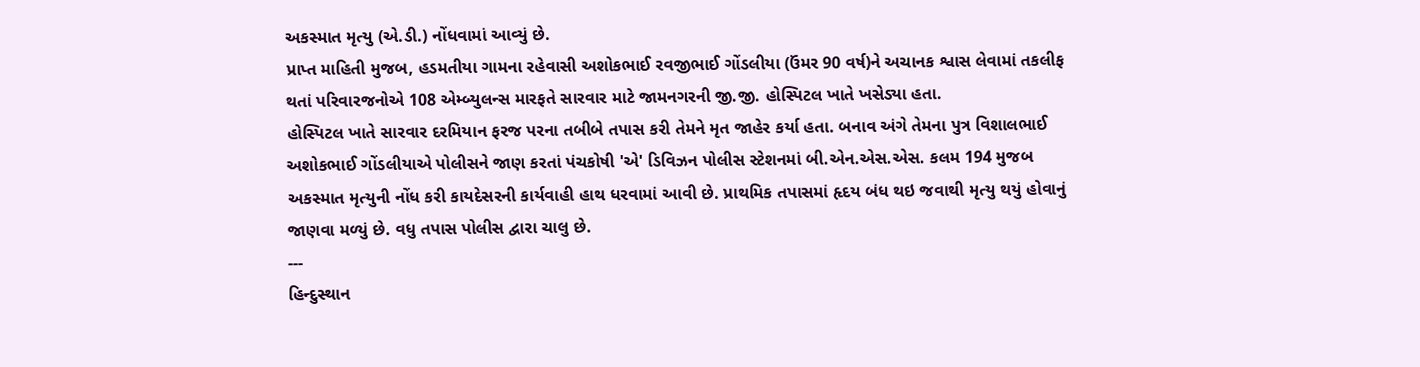અકસ્માત મૃત્યુ (એ.ડી.) નોંધવામાં આવ્યું છે.
પ્રાપ્ત માહિતી મુજબ, હડમતીયા ગામના રહેવાસી અશોકભાઈ રવજીભાઈ ગોંડલીયા (ઉંમર 90 વર્ષ)ને અચાનક શ્વાસ લેવામાં તકલીફ થતાં પરિવારજનોએ 108 એમ્બ્યુલન્સ મારફતે સારવાર માટે જામનગરની જી.જી. હોસ્પિટલ ખાતે ખસેડ્યા હતા.
હોસ્પિટલ ખાતે સારવાર દરમિયાન ફરજ પરના તબીબે તપાસ કરી તેમને મૃત જાહેર કર્યા હતા. બનાવ અંગે તેમના પુત્ર વિશાલભાઈ અશોકભાઈ ગોંડલીયાએ પોલીસને જાણ કરતાં પંચકોષી 'એ' ડિવિઝન પોલીસ સ્ટેશનમાં બી.એન.એસ.એસ. કલમ 194 મુજબ અકસ્માત મૃત્યુની નોંધ કરી કાયદેસરની કાર્યવાહી હાથ ધરવામાં આવી છે. પ્રાથમિક તપાસમાં હૃદય બંધ થઇ જવાથી મૃત્યુ થયું હોવાનું જાણવા મળ્યું છે. વધુ તપાસ પોલીસ દ્વારા ચાલુ છે.
---
હિન્દુસ્થાન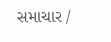સમાચાર /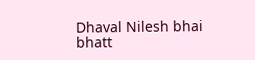Dhaval Nilesh bhai bhatt